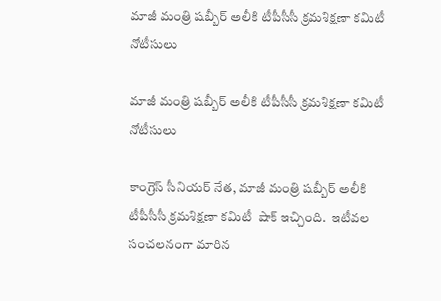మాజీ మంత్రి షబ్బీర్ అలీకి టీపీసీసీ క్రమశిక్షణా కమిటీ నోటీసులు

మాజీ మంత్రి షబ్బీర్ అలీకి టీపీసీసీ క్రమశిక్షణా కమిటీ నోటీసులు

కాంగ్రెస్ సీనియర్ నేత, మాజీ మంత్రి షబ్బీర్ అలీకి టీపీసీసీ క్రమశిక్షణా కమిటీ  షాక్ ఇచ్చింది.  ఇటీవల సంచలనంగా మారిన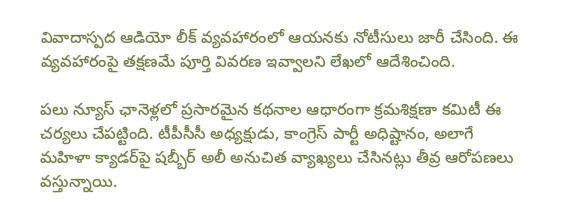వివాదాస్పద ఆడియో లీక్ వ్యవహారంలో ఆయనకు నోటీసులు జారీ చేసింది. ఈ వ్యవహారంపై తక్షణమే పూర్తి వివరణ ఇవ్వాలని లేఖలో ఆదేశించింది.

పలు న్యూస్ ఛానెళ్లలో ప్రసారమైన కథనాల ఆధారంగా క్రమశిక్షణా కమిటీ ఈ చర్యలు చేపట్టింది. టీపీసీసీ అధ్యక్షుడు, కాంగ్రెస్ పార్టీ అధిష్టానం, అలాగే మహిళా క్యాడర్‌పై షబ్బీర్ అలీ అనుచిత వ్యాఖ్యలు చేసినట్లు తీవ్ర ఆరోపణలు వస్తున్నాయి.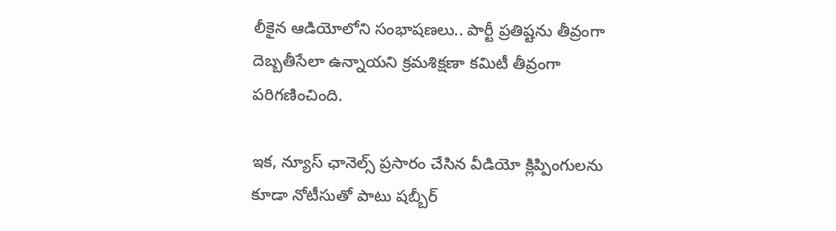లీకైన ఆడియోలోని సంభాషణలు.. పార్టీ ప్రతిష్టను తీవ్రంగా దెబ్బతీసేలా ఉన్నాయని క్రమశిక్షణా కమిటీ తీవ్రంగా పరిగణించింది.

ఇక, న్యూస్ ఛానెల్స్ ప్రసారం చేసిన వీడియో క్లిప్పింగులను కూడా నోటీసుతో పాటు షబ్బీర్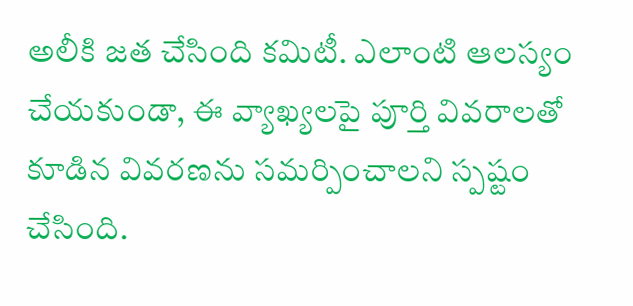అలీకి జత చేసింది కమిటీ. ఎలాంటి ఆలస్యం చేయకుండా, ఈ వ్యాఖ్యలపై పూర్తి వివరాలతో కూడిన వివరణను సమర్పించాలని స్పష్టం చేసింది.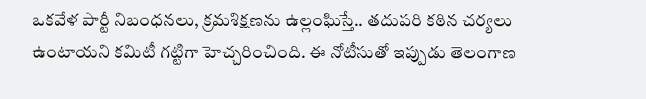ఒకవేళ పార్టీ నిబంధనలు, క్రమశిక్షణను ఉల్లంఘిస్తే.. తదుపరి కఠిన చర్యలు ఉంటాయని కమిటీ గట్టిగా హెచ్చరించింది. ఈ నోటీసుతో ఇప్పుడు తెలంగాణ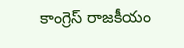కాంగ్రెస్ రాజకీయం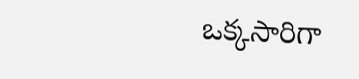ఒక్కసారిగా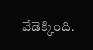వేడెక్కింది.